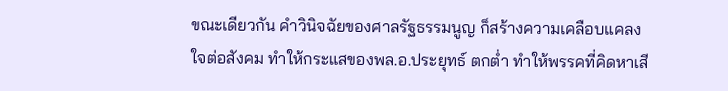ขณะเดียวกัน คำวินิจฉัยของศาลรัฐธรรมนูญ ก็สร้างความเคลือบแคลงใจต่อสังคม ทำให้กระแสของพล.อ.ประยุทธ์ ตกต่ำ ทำให้พรรคที่คิดหาเสี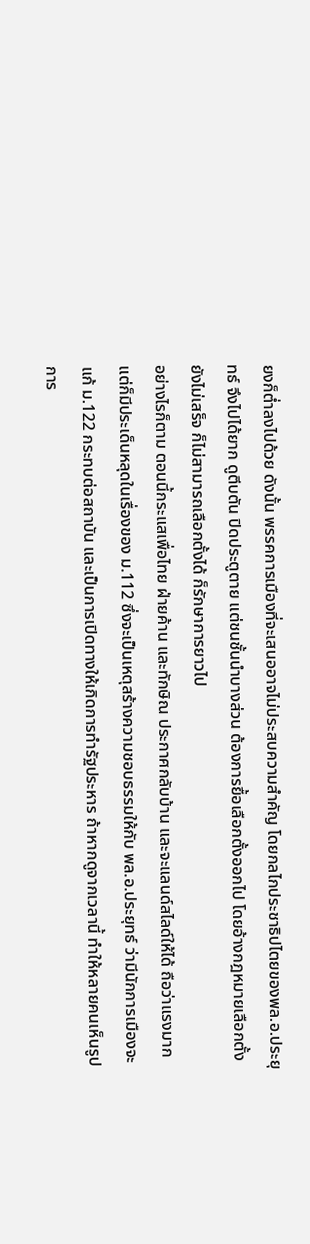ยงก็ต่ำลงไปด้วย ดังนั้น พรรคการเมืองที่จะเสนออาจไม่ประสบความสำคัญ โดยกลไกประชาธิปไตยของพล.อ.ประยุทธ์ จึงไปได้ยาก ดูตีบตัน ปิดประตูตาย แต่ชนชั้นนำบางส่วน ต้องการยื้อเลือกตั้งออกไป โดยอ้างกฎหมายเลือกตั้งยังไม่เสร็จ ก็ไม่สามารถเลือกตั้งได้ ก็รักษาการยาวไป
อย่างไรก็ตาม ตอนนี้กระแสเพื่อไทย ฝ่ายค้าน และทักษิณ ประกาศกลับบ้าน และจะแลนด์สไลด์ให้ได้ ถือว่าแรงมาก แต่ก็มีประเด็นหลุดในเรื่องของ ม.112 ซึ่งจะเป็นเหตุสร้างความชอบธรรมให้กับ พล.อ.ประยุทธ์ ว่ามีนักการเมืองจะแก้ ม.122 กระทบต่อสถาบัน และเป็นการเปิดทางให้เกิดการทำรัฐประหาร ถ้าหากดูจากเวลานี้ ทำให้หลายคนเห็นรูปการ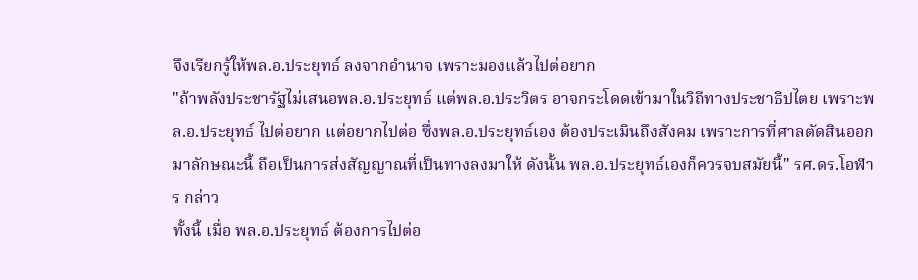จึงเรียกรู้ให้พล.อ.ประยุทธ์ ลงจากอำนาจ เพราะมองแล้วไปต่อยาก
"ถ้าพลังประชารัฐไม่เสนอพล.อ.ประยุทธ์ แต่พล.อ.ประวิตร อาจกระโดดเข้ามาในวิถีทางประชาธิปไตย เพราะพล.อ.ประยุทธ์ ไปต่อยาก แต่อยากไปต่อ ซึ่งพล.อ.ประยุทธ์เอง ต้องประเมินถึงสังคม เพราะการที่ศาลตัดสินออกมาลักษณะนี้ ถือเป็นการส่งสัญญาณที่เป็นทางลงมาให้ ดังนั้น พล.อ.ประยุทธ์เองก็ควรจบสมัยนี้" รศ.ดร.โอฬาร กล่าว
ทั้งนี้ เมื่อ พล.อ.ประยุทธ์ ต้องการไปต่อ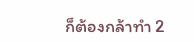ก็ต้องกล้าทำ 2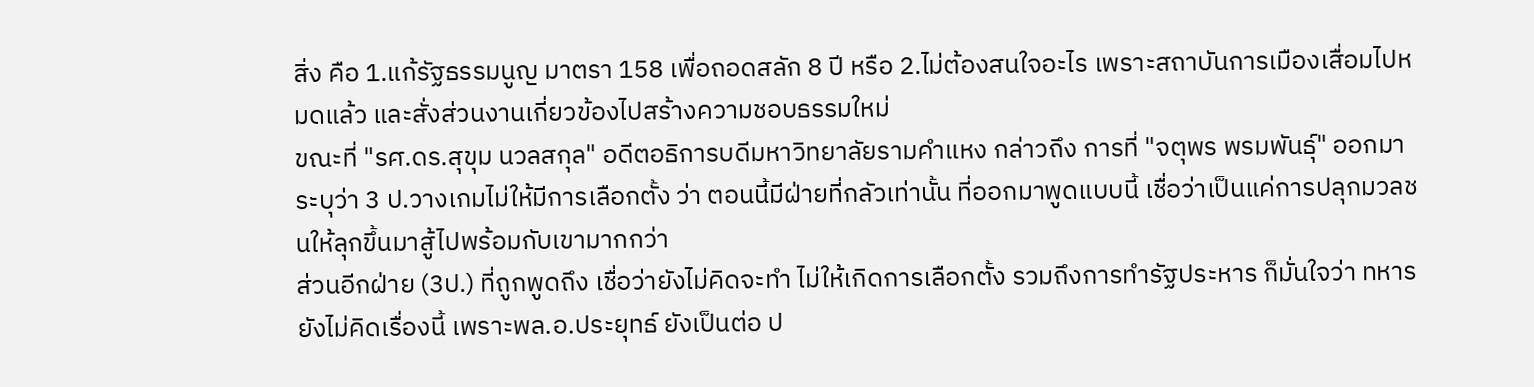สิ่ง คือ 1.แก้รัฐธรรมนูญ มาตรา 158 เพื่อถอดสลัก 8 ปี หรือ 2.ไม่ต้องสนใจอะไร เพราะสถาบันการเมืองเสื่อมไปหมดแล้ว และสั่งส่วนงานเกี่ยวข้องไปสร้างความชอบธรรมใหม่
ขณะที่ "รศ.ดร.สุขุม นวลสกุล" อดีตอธิการบดีมหาวิทยาลัยรามคำแหง กล่าวถึง การที่ "จตุพร พรมพันธุ์" ออกมาระบุว่า 3 ป.วางเกมไม่ให้มีการเลือกตั้ง ว่า ตอนนี้มีฝ่ายที่กลัวเท่านั้น ที่ออกมาพูดแบบนี้ เชื่อว่าเป็นแค่การปลุกมวลชนให้ลุกขึ้นมาสู้ไปพร้อมกับเขามากกว่า
ส่วนอีกฝ่าย (3ป.) ที่ถูกพูดถึง เชื่อว่ายังไม่คิดจะทำ ไม่ให้เกิดการเลือกตั้ง รวมถึงการทำรัฐประหาร ก็มั่นใจว่า ทหารยังไม่คิดเรื่องนี้ เพราะพล.อ.ประยุทธ์ ยังเป็นต่อ ป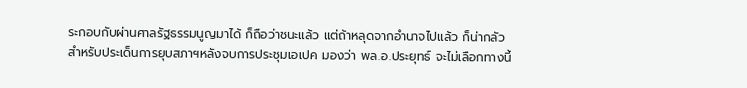ระกอบกับผ่านศาลรัฐธรรมนูญมาได้ ก็ถือว่าชนะแล้ว แต่ถ้าหลุดจากอำนาจไปแล้ว ก็น่ากลัว
สำหรับประเด็นการยุบสภาฯหลังจบการประชุมเอเปค มองว่า พล.อ.ประยุทธ์ จะไม่เลือกทางนี้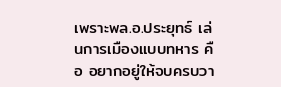เพราะพล.อ.ประยุทธ์ เล่นการเมืองแบบทหาร คือ อยากอยู่ให้จบครบวา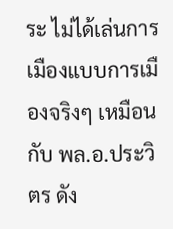ระ ไม่ได้เล่นการเมืองแบบการเมืองจริงๆ เหมือนกับ พล.อ.ประวิตร ดัง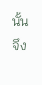นั้น จึง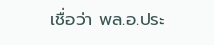เชื่อว่า พล.อ.ประ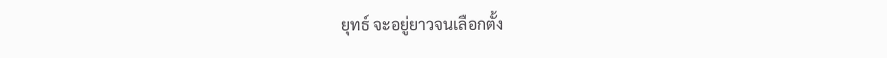ยุทธ์ จะอยู่ยาวจนเลือกตั้ง